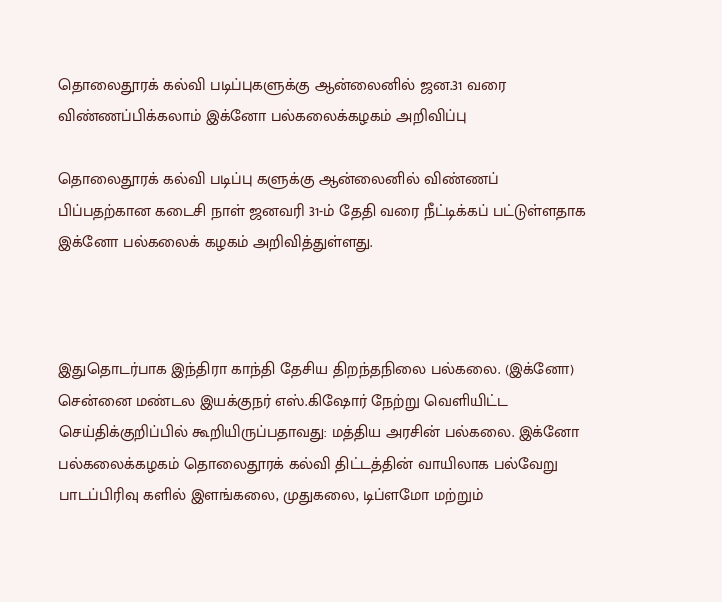தொலைதூரக் கல்வி படிப்புகளுக்கு ஆன்லைனில் ஜன.31 வரை விண்ணப்பிக்கலாம் இக்னோ பல்கலைக்கழகம் அறிவிப்பு

தொலைதூரக் கல்வி படிப்பு களுக்கு ஆன்லைனில் விண்ணப் பிப்பதற்கான கடைசி நாள் ஜனவரி 31-ம் தேதி வரை நீட்டிக்கப் பட்டுள்ளதாக இக்னோ பல்கலைக் கழகம் அறிவித்துள்ளது.



இதுதொடர்பாக இந்திரா காந்தி தேசிய திறந்தநிலை பல்கலை. (இக்னோ) சென்னை மண்டல இயக்குநர் எஸ்.கிஷோர் நேற்று வெளியிட்ட செய்திக்குறிப்பில் கூறியிருப்பதாவது: மத்திய அரசின் பல்கலை. இக்னோ பல்கலைக்கழகம் தொலைதூரக் கல்வி திட்டத்தின் வாயிலாக பல்வேறு பாடப்பிரிவு களில் இளங்கலை, முதுகலை, டிப்ளமோ மற்றும்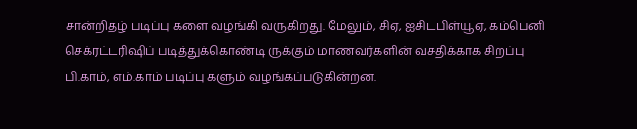சான்றிதழ் படிப்பு களை வழங்கி வருகிறது. மேலும், சிஏ, ஐசிடபிள்யூஏ, கம்பெனி செக்ரட்டரிஷிப் படித்துக்கொண்டி ருக்கும் மாணவர்களின் வசதிக்காக சிறப்பு பி.காம், எம்.காம் படிப்பு களும் வழங்கப்படுகின்றன.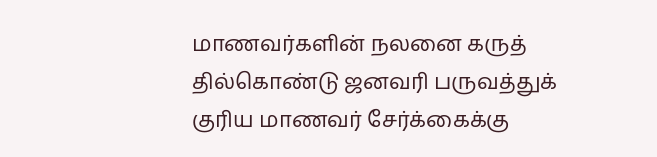மாணவர்களின் நலனை கருத் தில்கொண்டு ஜனவரி பருவத்துக் குரிய மாணவர் சேர்க்கைக்கு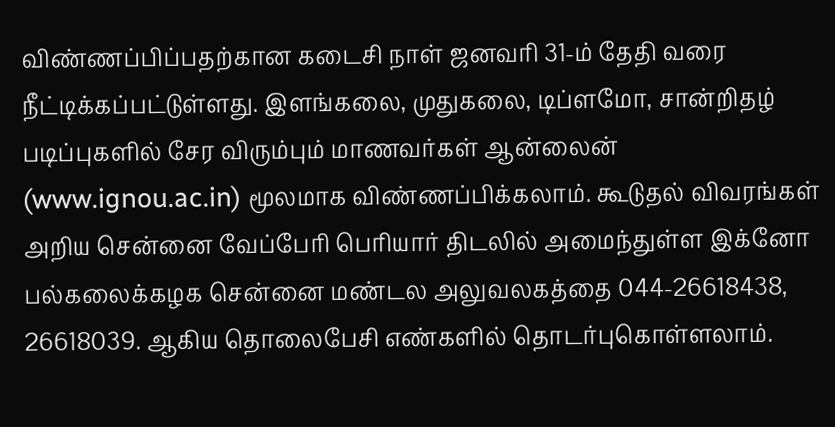விண்ணப்பிப்பதற்கான கடைசி நாள் ஜனவரி 31-ம் தேதி வரை நீட்டிக்கப்பட்டுள்ளது. இளங்கலை, முதுகலை, டிப்ளமோ, சான்றிதழ் படிப்புகளில் சேர விரும்பும் மாணவர்கள் ஆன்லைன் (www.ignou.ac.in) மூலமாக விண்ணப்பிக்கலாம். கூடுதல் விவரங்கள் அறிய சென்னை வேப்பேரி பெரியார் திடலில் அமைந்துள்ள இக்னோ பல்கலைக்கழக சென்னை மண்டல அலுவலகத்தை 044-26618438, 26618039. ஆகிய தொலைபேசி எண்களில் தொடர்புகொள்ளலாம்.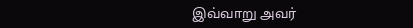இவ்வாறு அவர்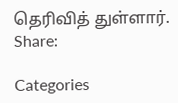தெரிவித் துள்ளார்.
Share:

Categories